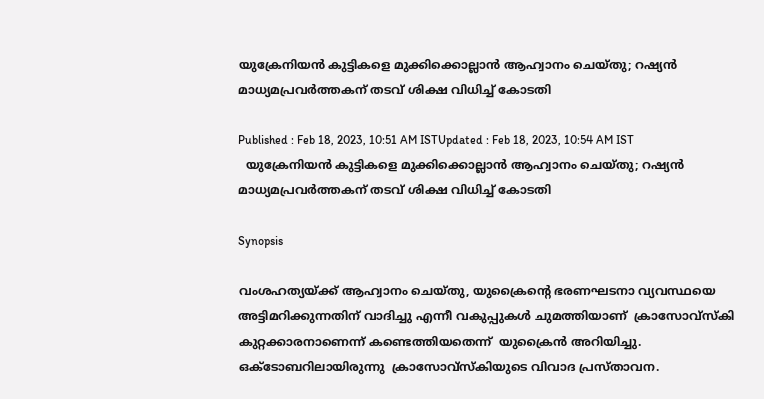യുക്രേനിയൻ കുട്ടികളെ മുക്കിക്കൊല്ലാൻ ആഹ്വാനം ചെയ്തു; റഷ്യൻ മാധ്യമപ്രവർത്തകന് തടവ് ശിക്ഷ വിധിച്ച് കോടതി

Published : Feb 18, 2023, 10:51 AM ISTUpdated : Feb 18, 2023, 10:54 AM IST
  യുക്രേനിയൻ കുട്ടികളെ മുക്കിക്കൊല്ലാൻ ആഹ്വാനം ചെയ്തു; റഷ്യൻ മാധ്യമപ്രവർത്തകന് തടവ് ശിക്ഷ വിധിച്ച് കോടതി

Synopsis

വംശഹത്യയ്ക്ക് ആഹ്വാനം ചെയ്തു, യുക്രൈന്റെ ഭരണഘടനാ വ്യവസ്ഥയെ അട്ടിമറിക്കുന്നതിന് വാദിച്ചു എന്നീ വകുപ്പുകൾ ചുമത്തിയാണ്  ക്രാസോവ്‌സ്‌കി കുറ്റക്കാരനാണെന്ന് കണ്ടെത്തിയതെന്ന്  യുക്രൈൻ അറിയിച്ചു. ഒക്ടോബറിലായിരുന്നു  ക്രാസോവ്സ്കിയുടെ വിവാദ പ്രസ്താവന.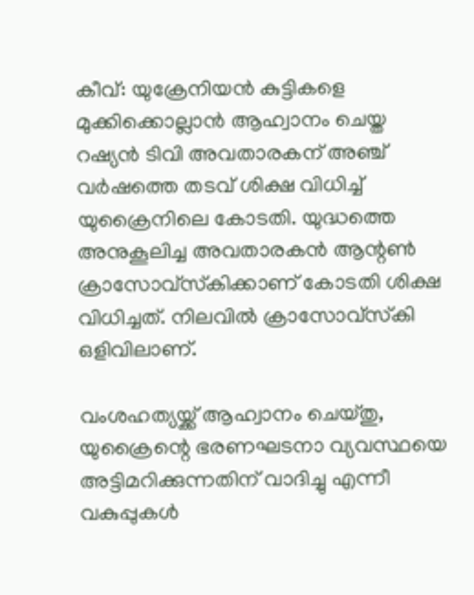കീവ്: യുക്രേനിയൻ കുട്ടികളെ മുക്കിക്കൊല്ലാൻ ആഹ്വാനം ചെയ്ത  റഷ്യൻ ടിവി അവതാരകന് അഞ്ച് വർഷത്തെ തടവ് ശിക്ഷ വിധിച്ച് യുക്രൈനിലെ കോടതി. യുദ്ധത്തെ അനുകൂലിച്ച അവതാരകൻ ആന്റൺ ക്രാസോവ്‌സ്‌കിക്കാണ് കോടതി ശിക്ഷ വിധിച്ചത്. നിലവിൽ ക്രാസോവ്‌സ്‌കി ഒളിവിലാണ്.

വംശഹത്യയ്ക്ക് ആഹ്വാനം ചെയ്തു, യുക്രൈന്റെ ഭരണഘടനാ വ്യവസ്ഥയെ അട്ടിമറിക്കുന്നതിന് വാദിച്ചു എന്നീ വകുപ്പുകൾ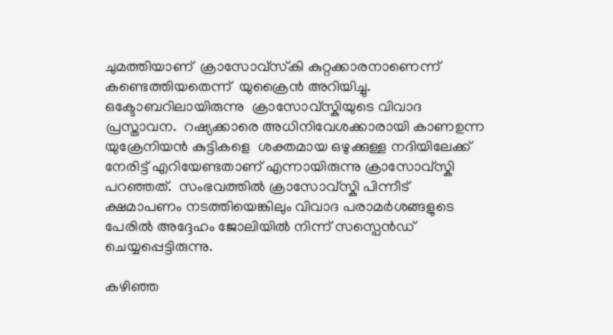ചുമത്തിയാണ്  ക്രാസോവ്‌സ്‌കി കുറ്റക്കാരനാണെന്ന് കണ്ടെത്തിയതെന്ന്  യുക്രൈൻ അറിയിച്ചു. ഒക്ടോബറിലായിരുന്നു  ക്രാസോവ്സ്കിയുടെ വിവാദ പ്രസ്താവന.  റഷ്യക്കാരെ അധിനിവേശക്കാരായി കാണഉന്ന യുക്രേനിയൻ കുട്ടികളെ  ശക്തമായ ഒഴുക്കുള്ള നദിയിലേക്ക് നേരിട്ട് എറിയേണ്ടതാണ് എന്നായിരുന്നു ക്രാസോവ്സ്കി പറഞ്ഞത്.  സംഭവത്തിൽ ക്രാസോവ്സ്കി പിന്നീട് ക്ഷമാപണം നടത്തിയെങ്കിലും വിവാദ പരാമർശങ്ങളുടെ പേരിൽ അദ്ദേഹം ജോലിയിൽ നിന്ന് സസ്പെൻഡ് ചെയ്യപ്പെട്ടിരുന്നു.

കഴിഞ്ഞ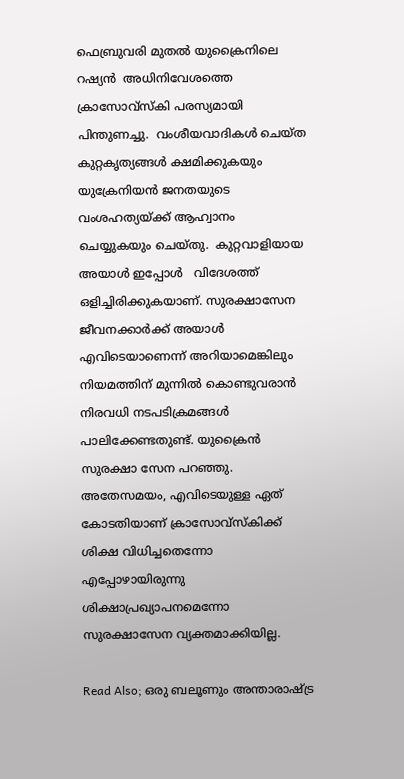ഫെബ്രുവരി മുതൽ യുക്രൈനിലെ റഷ്യൻ  അധിനിവേശത്തെ ക്രാസോവ്സ്കി പരസ്യമായി പിന്തുണച്ചു.  വംശീയവാദികൾ ചെയ്ത കുറ്റകൃത്യങ്ങൾ ക്ഷമിക്കുകയും യുക്രേനിയൻ ജനതയുടെ വംശഹത്യയ്ക്ക് ആഹ്വാനം ചെയ്യുകയും ചെയ്തു.  കുറ്റവാളിയായ അയാൾ ഇപ്പോൾ   വിദേശത്ത് ഒളിച്ചിരിക്കുകയാണ്. സുരക്ഷാസേന ജീവനക്കാർക്ക് അയാൾ എവിടെയാണെന്ന് അറിയാമെങ്കിലും നിയമത്തിന് മുന്നിൽ കൊണ്ടുവരാൻ നിരവധി നടപടിക്രമങ്ങൾ പാലിക്കേണ്ടതുണ്ട്. യുക്രൈൻ സുരക്ഷാ സേന പറഞ്ഞു. അതേസമയം, എവിടെയുള്ള ഏത് കോടതിയാണ് ക്രാസോവ്സ്കിക്ക് ശിക്ഷ വിധിച്ചതെന്നോ എപ്പോഴായിരുന്നു ശിക്ഷാപ്രഖ്യാപനമെന്നോ സുരക്ഷാസേന വ്യക്തമാക്കിയില്ല.

Read Also; ഒരു ബലൂണും അന്താരാഷ്ട്ര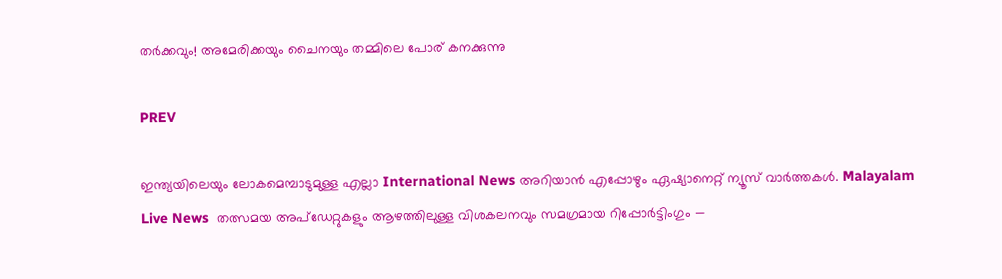തർക്കവും! അമേരിക്കയും ചൈനയും തമ്മിലെ പോര് കനക്കുന്നു

PREV

ഇന്ത്യയിലെയും ലോകമെമ്പാടുമുള്ള എല്ലാ International News അറിയാൻ എപ്പോഴും ഏഷ്യാനെറ്റ് ന്യൂസ് വാർത്തകൾ. Malayalam Live News  തത്സമയ അപ്‌ഡേറ്റുകളും ആഴത്തിലുള്ള വിശകലനവും സമഗ്രമായ റിപ്പോർട്ടിംഗും —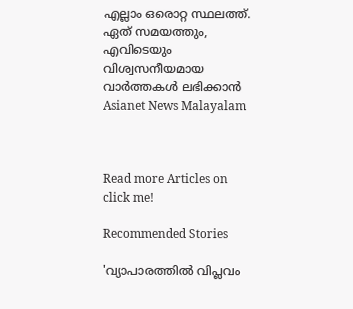എല്ലാം ഒരൊറ്റ സ്ഥലത്ത്. ഏത് സമയത്തും, എവിടെയും വിശ്വസനീയമായ വാർത്തകൾ ലഭിക്കാൻ Asianet News Malayalam



Read more Articles on
click me!

Recommended Stories

'വ്യാപാരത്തിൽ വിപ്ലവം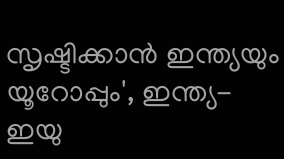സൃഷ്ടിക്കാൻ ഇന്ത്യയും യൂറോപ്പും', ഇന്ത്യ-ഇയു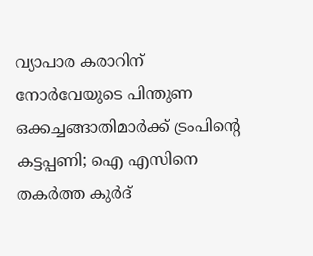വ്യാപാര കരാറിന് നോർവേയുടെ പിന്തുണ
ഒക്കച്ചങ്ങാതിമാര്‍ക്ക് ട്രംപിന്റെ കട്ടപ്പണി; ഐ എസിനെ തകര്‍ത്ത കുര്‍ദ്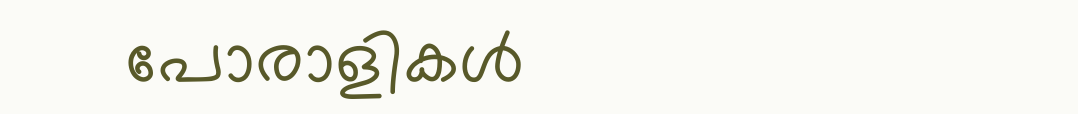പോരാളികള്‍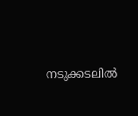നടുക്കടലില്‍